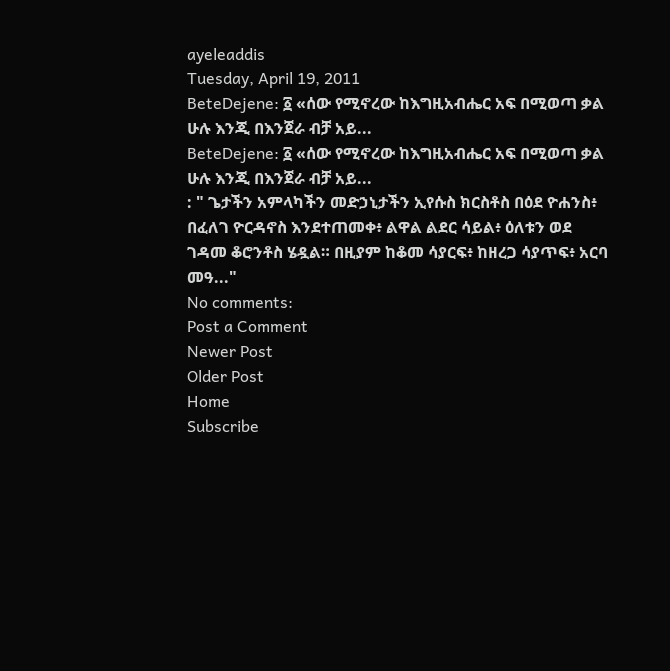ayeleaddis
Tuesday, April 19, 2011
BeteDejene: ፩ «ሰው የሚኖረው ከእግዚአብሔር አፍ በሚወጣ ቃል ሁሉ እንጂ በእንጀራ ብቻ አይ...
BeteDejene: ፩ «ሰው የሚኖረው ከእግዚአብሔር አፍ በሚወጣ ቃል ሁሉ እንጂ በእንጀራ ብቻ አይ...
: " ጌታችን አምላካችን መድኃኒታችን ኢየሱስ ክርስቶስ በዕደ ዮሐንስ፥ በፈለገ ዮርዳኖስ እንደተጠመቀ፥ ልዋል ልደር ሳይል፥ ዕለቱን ወደ ገዳመ ቆሮንቶስ ሄዷል። በዚያም ከቆመ ሳያርፍ፥ ከዘረጋ ሳያጥፍ፥ አርባ መዓ..."
No comments:
Post a Comment
Newer Post
Older Post
Home
Subscribe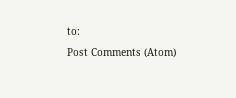to:
Post Comments (Atom)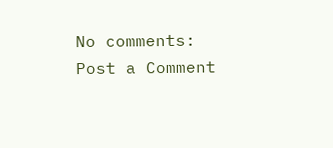No comments:
Post a Comment